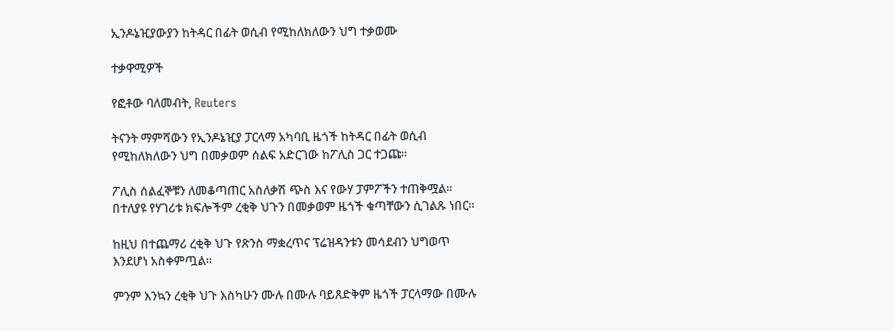ኢንዶኔዢያውያን ከትዳር በፊት ወሲብ የሚከለክለውን ህግ ተቃወሙ

ተቃዋሚዎች

የፎቶው ባለመብት, Reuters

ትናንት ማምሻውን የኢንዶኔዢያ ፓርላማ አካባቢ ዜጎች ከትዳር በፊት ወሲብ የሚከለክለውን ህግ በመቃወም ሰልፍ አድርገው ከፖሊስ ጋር ተጋጩ።

ፖሊስ ሰልፈኞቹን ለመቆጣጠር አስለቃሽ ጭስ እና የውሃ ፓምፖችን ተጠቅሟል። በተለያዩ የሃገሪቱ ክፍሎችም ረቂቅ ህጉን በመቃወም ዜጎች ቁጣቸውን ሲገልጹ ነበር።

ከዚህ በተጨማሪ ረቂቅ ህጉ የጽንስ ማቋረጥና ፕሬዝዳንቱን መሳደብን ህግወጥ እንደሆነ አስቀምጧል።

ምንም እንኳን ረቂቅ ህጉ እስካሁን ሙሉ በሙሉ ባይጸድቅም ዜጎች ፓርላማው በሙሉ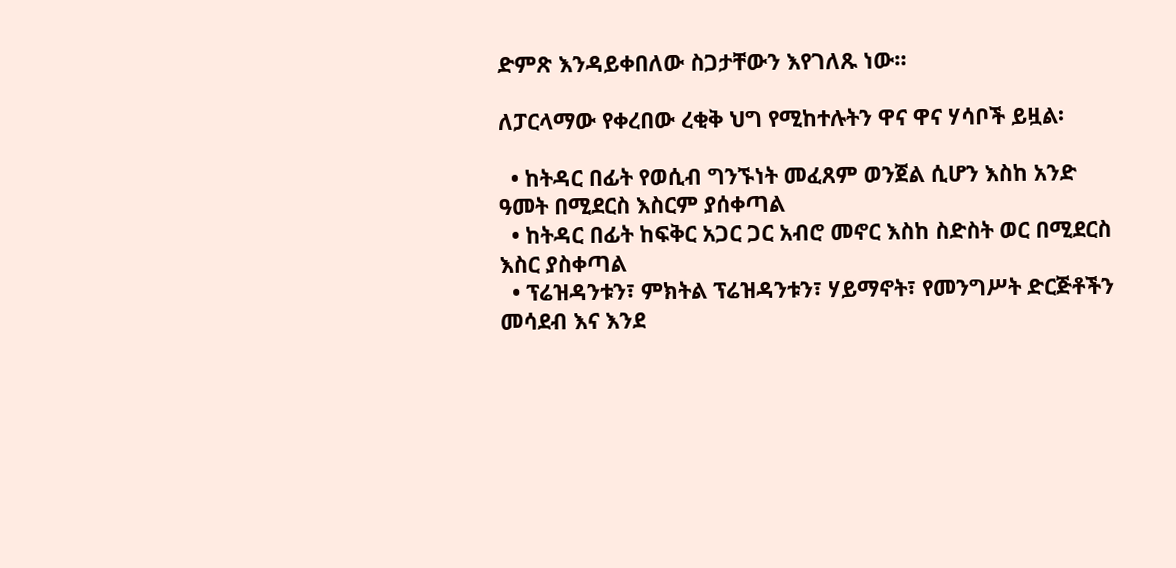ድምጽ እንዳይቀበለው ስጋታቸውን እየገለጹ ነው።

ለፓርላማው የቀረበው ረቂቅ ህግ የሚከተሉትን ዋና ዋና ሃሳቦች ይዟል፡

  • ከትዳር በፊት የወሲብ ግንኙነት መፈጸም ወንጀል ሲሆን እስከ አንድ ዓመት በሚደርስ እስርም ያሰቀጣል
  • ከትዳር በፊት ከፍቅር አጋር ጋር አብሮ መኖር እስከ ስድስት ወር በሚደርስ እስር ያስቀጣል
  • ፕሬዝዳንቱን፣ ምክትል ፕሬዝዳንቱን፣ ሃይማኖት፣ የመንግሥት ድርጅቶችን መሳደብ እና እንደ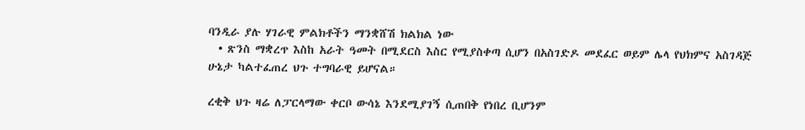ባንዲራ ያሉ ሃገራዊ ምልክቶችን ማንቋሸሽ ክልክል ነው
  • ጽንስ ማቋረጥ እስከ አራት ዓመት በሚደርስ እስር የሚያስቀጣ ሲሆን በአስገድዶ መደፈር ወይም ሌላ የህክምና አስገዳጅ ሁኔታ ካልተፈጠረ ህጉ ተግባራዊ ይሆናል።

ረቂቅ ህጉ ዛሬ ለፓርላማው ቀርቦ ውሳኔ እንደሚያገኝ ሲጠበቅ የነበረ ቢሆንም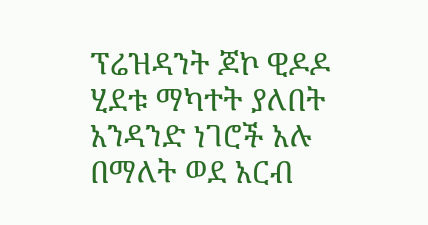ፕሬዝዳንት ጆኮ ዊዶዶ ሂደቱ ማካተት ያለበት አንዳንድ ነገሮች አሉ በማለት ወደ አርብ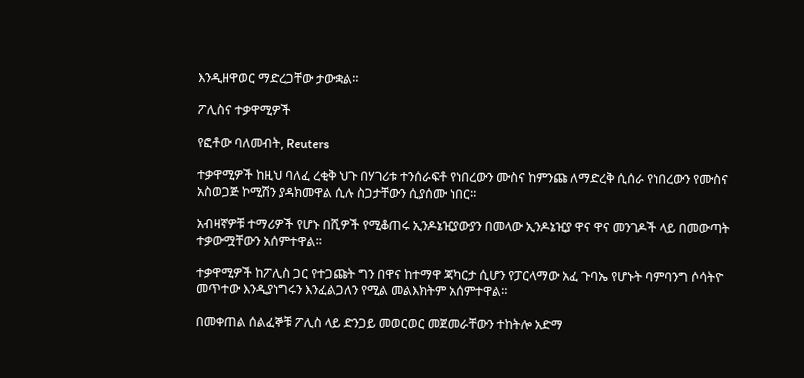እንዲዘዋወር ማድረጋቸው ታውቋል።

ፖሊስና ተቃዋሚዎች

የፎቶው ባለመብት, Reuters

ተቃዋሚዎች ከዚህ ባለፈ ረቂቅ ህጉ በሃገሪቱ ተንሰራፍቶ የነበረውን ሙስና ከምንጩ ለማድረቅ ሲሰራ የነበረውን የሙስና አስወጋጅ ኮሚሽን ያዳክመዋል ሲሉ ስጋታቸውን ሲያሰሙ ነበር።

አብዛኛዎቹ ተማሪዎች የሆኑ በሺዎች የሚቆጠሩ ኢንዶኔዢያውያን በመላው ኢንዶኔዢያ ዋና ዋና መንገዶች ላይ በመውጣት ተቃውሟቸውን አሰምተዋል።

ተቃዋሚዎች ከፖሊስ ጋር የተጋጩት ግን በዋና ከተማዋ ጃካርታ ሲሆን የፓርላማው አፈ ጉባኤ የሆኑት ባምባንግ ሶሳትዮ መጥተው እንዲያነግሩን እንፈልጋለን የሚል መልእክትም አሰምተዋል።

በመቀጠል ሰልፈኞቹ ፖሊስ ላይ ድንጋይ መወርወር መጀመራቸውን ተከትሎ አድማ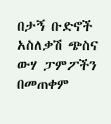በታኝ ቡድኖች አስለቃሽ ጭስና ውሃ ፓምፖችን በመጠቀም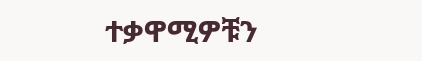ተቃዋሚዎቹን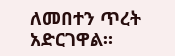ለመበተን ጥረት አድርገዋል።